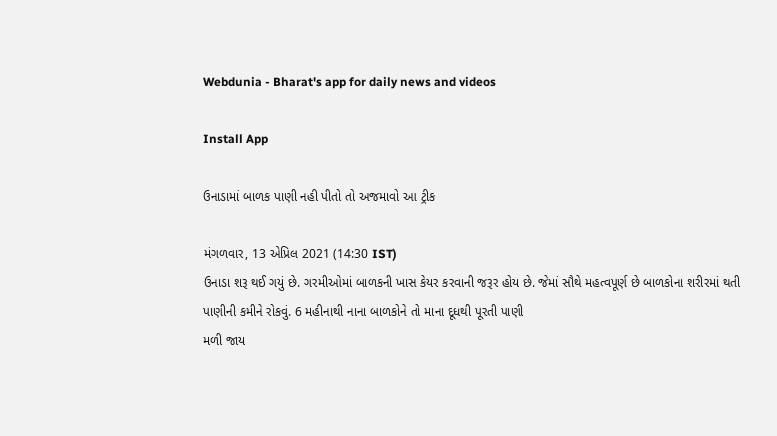Webdunia - Bharat's app for daily news and videos

Install App

ઉનાડામાં બાળક પાણી નહી પીતો તો અજમાવો આ ટ્રીક

મંગળવાર, 13 એપ્રિલ 2021 (14:30 IST)
ઉનાડા શરૂ થઈ ગયું છે. ગરમીઓમાં બાળકની ખાસ કેયર કરવાની જરૂર હોય છે. જેમાં સૌથે મહત્વપૂર્ણ છે બાળકોના શરીરમાં થતી પાણીની કમીને રોકવું. 6 મહીનાથી નાના બાળકોને તો માના દૂધથી પૂરતી પાણી
મળી જાય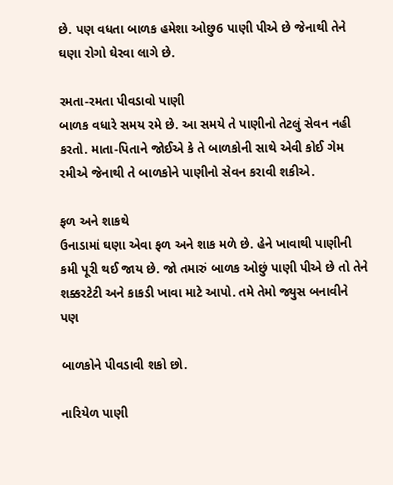છે. પણ વધતા બાળક હમેશા ઓછુ6 પાણી પીએ છે જેનાથી તેને ઘણા રોગો ઘેરવા લાગે છે.

રમતા-રમતા પીવડાવો પાણી
બાળક વધારે સમય રમે છે. આ સમયે તે પાણીનો તેટલું સેવન નહી કરતો. માતા-પિતાને જોઈએ કે તે બાળકોની સાથે એવી કોઈ ગેમ રમીએ જેનાથી તે બાળકોને પાણીનો સેવન કરાવી શકીએ.

ફળ અને શાકથે
ઉનાડામાં ઘણા એવા ફળ અને શાક મળે છે. હેને ખાવાથી પાણીની કમી પૂરી થઈ જાય છે. જો તમારું બાળક ઓછું પાણી પીએ છે તો તેને શક્કરટેટી અને કાકડી ખાવા માટે આપો. તમે તેમો જ્યુસ બનાવીને પણ

બાળકોને પીવડાવી શકો છો.

નારિયેળ પાણી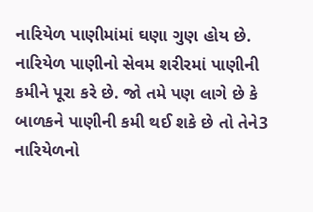નારિયેળ પાણીમાંમાં ઘણા ગુણ હોય છે. નારિયેળ પાણીનો સેવમ શરીરમાં પાણીની કમીને પૂરા કરે છે. જો તમે પણ લાગે છે કે બાળકને પાણીની કમી થઈ શકે છે તો તેને3 નારિયેળનો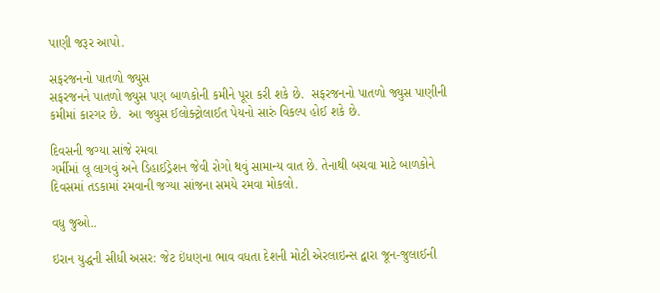પાણી જરૂર આપો.

સફરજનનો પાતળો જ્યુસ
સફરજનને પાતળો જ્યુસ પણ બાળકોની કમીને પૂરા કરી શકે છે.  સફરજનનો પાતળો જ્યુસ પાણીની કમીમાં કારગર છે.  આ જ્યુસ ઈલોક્ટ્રોલાઈત પેયનો સારું વિકલ્પ હોઈ શકે છે.

દિવસની જગ્યા સાંજે રમવા
ગર્મીમાં લૂ લાગવું અને ડિહાઈડ્રેશન જેવી રોગો થવું સામાન્ય વાત છે. તેનાથી બચવા માટે બાળકોને દિવસમાં તડકામાં રમવાની જગ્યા સાંજના સમયે રમવા મોકલો.

વધુ જુઓ..

ઇરાન યુદ્ધની સીધી અસર: જેટ ઇંધણના ભાવ વધતા દેશની મોટી એરલાઇન્સ દ્વારા જૂન-જુલાઈની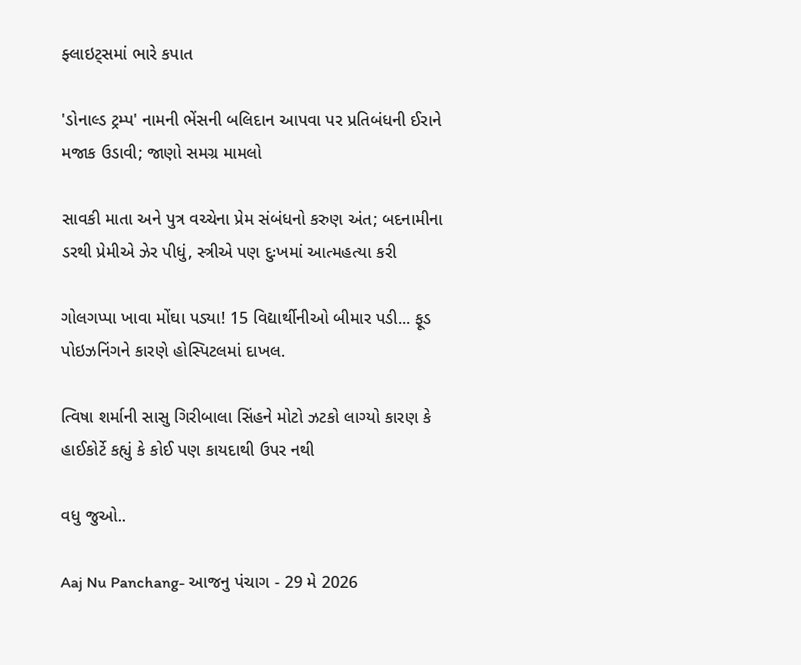ફ્લાઇટ્સમાં ભારે કપાત

'ડોનાલ્ડ ટ્રમ્પ' નામની ભેંસની બલિદાન આપવા પર પ્રતિબંધની ઈરાને મજાક ઉડાવી; જાણો સમગ્ર મામલો

સાવકી માતા અને પુત્ર વચ્ચેના પ્રેમ સંબંધનો કરુણ અંત; બદનામીના ડરથી પ્રેમીએ ઝેર પીધું, સ્ત્રીએ પણ દુઃખમાં આત્મહત્યા કરી

ગોલગપ્પા ખાવા મોંઘા પડ્યા! 15 વિદ્યાર્થીનીઓ બીમાર પડી... ફૂડ પોઇઝનિંગને કારણે હોસ્પિટલમાં દાખલ.

ત્વિષા શર્માની સાસુ ગિરીબાલા સિંહને મોટો ઝટકો લાગ્યો કારણ કે હાઈકોર્ટે કહ્યું કે કોઈ પણ કાયદાથી ઉપર નથી

વધુ જુઓ..

Aaj Nu Panchang- આજનુ પંચાગ - 29 મે 2026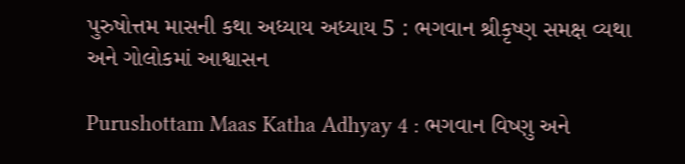પુરુષોત્તમ માસની કથા અધ્યાય અધ્યાય 5 : ભગવાન શ્રીકૃષ્ણ સમક્ષ વ્યથા અને ગોલોકમાં આશ્વાસન

Purushottam Maas Katha Adhyay 4 : ભગવાન વિષ્ણુ અને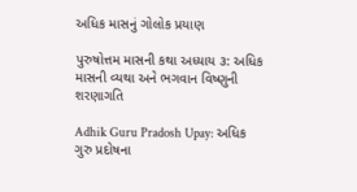અધિક માસનું ગોલોક પ્રયાણ

પુરુષોત્તમ માસની કથા અધ્યાય ૩: અધિક માસની વ્યથા અને ભગવાન વિષ્ણુની શરણાગતિ

Adhik Guru Pradosh Upay: અધિક ગુરુ પ્રદોષના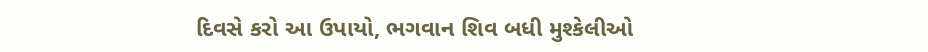દિવસે કરો આ ઉપાયો, ભગવાન શિવ બધી મુશ્કેલીઓ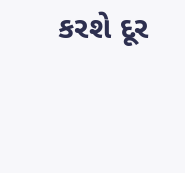કરશે દૂર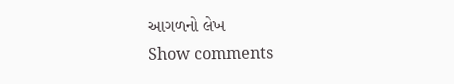આગળનો લેખ
Show comments